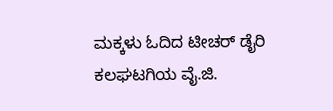ಮಕ್ಕಳು ಓದಿದ ಟೀಚರ್ ಡೈರಿ
ಕಲಘಟಗಿಯ ವೈ.ಜಿ.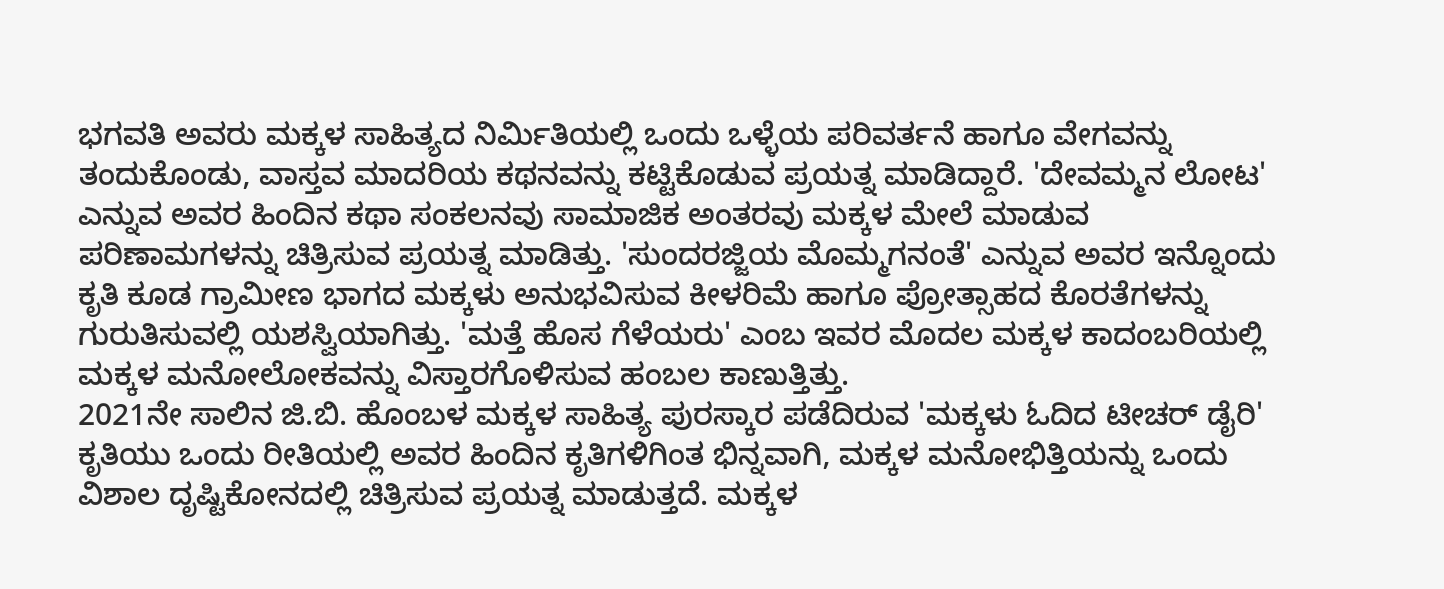ಭಗವತಿ ಅವರು ಮಕ್ಕಳ ಸಾಹಿತ್ಯದ ನಿರ್ಮಿತಿಯಲ್ಲಿ ಒಂದು ಒಳ್ಳೆಯ ಪರಿವರ್ತನೆ ಹಾಗೂ ವೇಗವನ್ನು ತಂದುಕೊಂಡು, ವಾಸ್ತವ ಮಾದರಿಯ ಕಥನವನ್ನು ಕಟ್ಟಿಕೊಡುವ ಪ್ರಯತ್ನ ಮಾಡಿದ್ದಾರೆ. 'ದೇವಮ್ಮನ ಲೋಟ' ಎನ್ನುವ ಅವರ ಹಿಂದಿನ ಕಥಾ ಸಂಕಲನವು ಸಾಮಾಜಿಕ ಅಂತರವು ಮಕ್ಕಳ ಮೇಲೆ ಮಾಡುವ ಪರಿಣಾಮಗಳನ್ನು ಚಿತ್ರಿಸುವ ಪ್ರಯತ್ನ ಮಾಡಿತ್ತು. 'ಸುಂದರಜ್ಜಿಯ ಮೊಮ್ಮಗನಂತೆ' ಎನ್ನುವ ಅವರ ಇನ್ನೊಂದು ಕೃತಿ ಕೂಡ ಗ್ರಾಮೀಣ ಭಾಗದ ಮಕ್ಕಳು ಅನುಭವಿಸುವ ಕೀಳರಿಮೆ ಹಾಗೂ ಪ್ರೋತ್ಸಾಹದ ಕೊರತೆಗಳನ್ನು ಗುರುತಿಸುವಲ್ಲಿ ಯಶಸ್ವಿಯಾಗಿತ್ತು. 'ಮತ್ತೆ ಹೊಸ ಗೆಳೆಯರು' ಎಂಬ ಇವರ ಮೊದಲ ಮಕ್ಕಳ ಕಾದಂಬರಿಯಲ್ಲಿ ಮಕ್ಕಳ ಮನೋಲೋಕವನ್ನು ವಿಸ್ತಾರಗೊಳಿಸುವ ಹಂಬಲ ಕಾಣುತ್ತಿತ್ತು.
2021ನೇ ಸಾಲಿನ ಜಿ.ಬಿ. ಹೊಂಬಳ ಮಕ್ಕಳ ಸಾಹಿತ್ಯ ಪುರಸ್ಕಾರ ಪಡೆದಿರುವ 'ಮಕ್ಕಳು ಓದಿದ ಟೀಚರ್ ಡೈರಿ' ಕೃತಿಯು ಒಂದು ರೀತಿಯಲ್ಲಿ ಅವರ ಹಿಂದಿನ ಕೃತಿಗಳಿಗಿಂತ ಭಿನ್ನವಾಗಿ, ಮಕ್ಕಳ ಮನೋಭಿತ್ತಿಯನ್ನು ಒಂದು ವಿಶಾಲ ದೃಷ್ಟಿಕೋನದಲ್ಲಿ ಚಿತ್ರಿಸುವ ಪ್ರಯತ್ನ ಮಾಡುತ್ತದೆ. ಮಕ್ಕಳ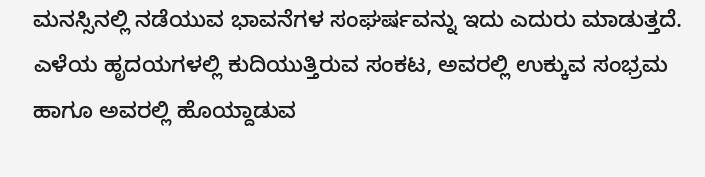ಮನಸ್ಸಿನಲ್ಲಿ ನಡೆಯುವ ಭಾವನೆಗಳ ಸಂಘರ್ಷವನ್ನು ಇದು ಎದುರು ಮಾಡುತ್ತದೆ. ಎಳೆಯ ಹೃದಯಗಳಲ್ಲಿ ಕುದಿಯುತ್ತಿರುವ ಸಂಕಟ, ಅವರಲ್ಲಿ ಉಕ್ಕುವ ಸಂಭ್ರಮ ಹಾಗೂ ಅವರಲ್ಲಿ ಹೊಯ್ದಾಡುವ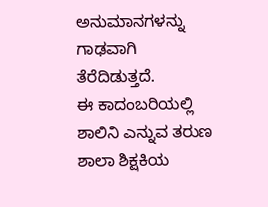ಅನುಮಾನಗಳನ್ನು ಗಾಢವಾಗಿ ತೆರೆದಿಡುತ್ತದೆ.
ಈ ಕಾದಂಬರಿಯಲ್ಲಿ ಶಾಲಿನಿ ಎನ್ನುವ ತರುಣ ಶಾಲಾ ಶಿಕ್ಷಕಿಯ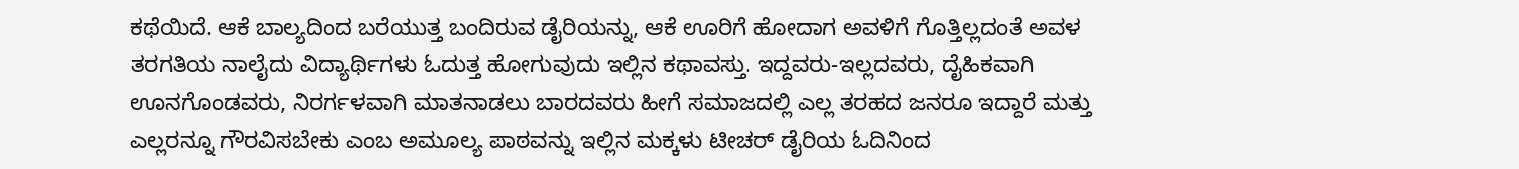ಕಥೆಯಿದೆ. ಆಕೆ ಬಾಲ್ಯದಿಂದ ಬರೆಯುತ್ತ ಬಂದಿರುವ ಡೈರಿಯನ್ನು, ಆಕೆ ಊರಿಗೆ ಹೋದಾಗ ಅವಳಿಗೆ ಗೊತ್ತಿಲ್ಲದಂತೆ ಅವಳ ತರಗತಿಯ ನಾಲೈದು ವಿದ್ಯಾರ್ಥಿಗಳು ಓದುತ್ತ ಹೋಗುವುದು ಇಲ್ಲಿನ ಕಥಾವಸ್ತು. ಇದ್ದವರು-ಇಲ್ಲದವರು, ದೈಹಿಕವಾಗಿ ಊನಗೊಂಡವರು, ನಿರರ್ಗಳವಾಗಿ ಮಾತನಾಡಲು ಬಾರದವರು ಹೀಗೆ ಸಮಾಜದಲ್ಲಿ ಎಲ್ಲ ತರಹದ ಜನರೂ ಇದ್ದಾರೆ ಮತ್ತು ಎಲ್ಲರನ್ನೂ ಗೌರವಿಸಬೇಕು ಎಂಬ ಅಮೂಲ್ಯ ಪಾಠವನ್ನು ಇಲ್ಲಿನ ಮಕ್ಕಳು ಟೀಚರ್ ಡೈರಿಯ ಓದಿನಿಂದ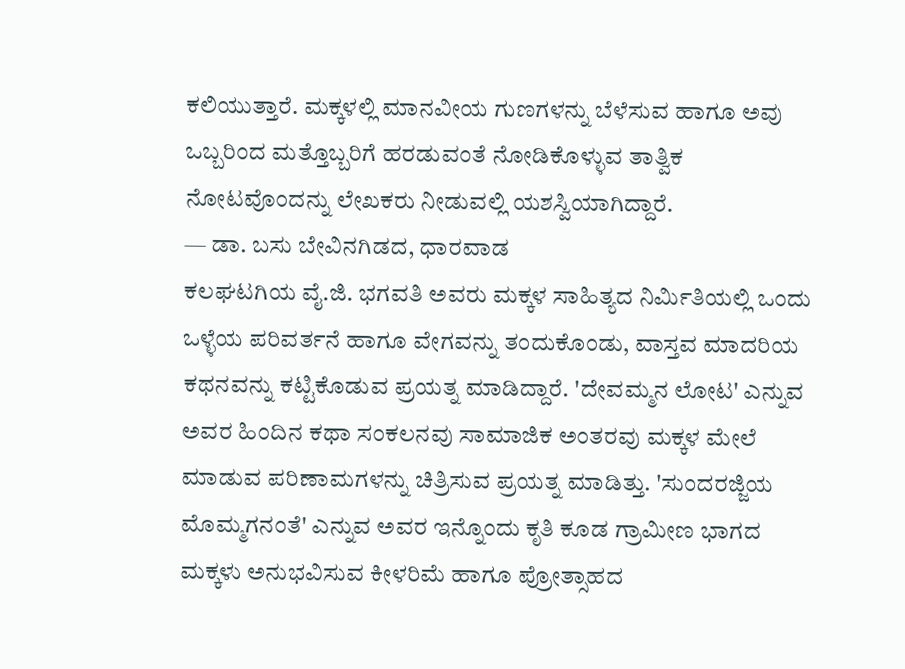ಕಲಿಯುತ್ತಾರೆ. ಮಕ್ಕಳಲ್ಲಿ ಮಾನವೀಯ ಗುಣಗಳನ್ನು ಬೆಳೆಸುವ ಹಾಗೂ ಅವು ಒಬ್ಬರಿಂದ ಮತ್ತೊಬ್ಬರಿಗೆ ಹರಡುವಂತೆ ನೋಡಿಕೊಳ್ಳುವ ತಾತ್ವಿಕ ನೋಟವೊಂದನ್ನು ಲೇಖಕರು ನೀಡುವಲ್ಲಿ ಯಶಸ್ವಿಯಾಗಿದ್ದಾರೆ.
— ಡಾ. ಬಸು ಬೇವಿನಗಿಡದ, ಧಾರವಾಡ
ಕಲಘಟಗಿಯ ವೈ.ಜಿ. ಭಗವತಿ ಅವರು ಮಕ್ಕಳ ಸಾಹಿತ್ಯದ ನಿರ್ಮಿತಿಯಲ್ಲಿ ಒಂದು ಒಳ್ಳೆಯ ಪರಿವರ್ತನೆ ಹಾಗೂ ವೇಗವನ್ನು ತಂದುಕೊಂಡು, ವಾಸ್ತವ ಮಾದರಿಯ ಕಥನವನ್ನು ಕಟ್ಟಿಕೊಡುವ ಪ್ರಯತ್ನ ಮಾಡಿದ್ದಾರೆ. 'ದೇವಮ್ಮನ ಲೋಟ' ಎನ್ನುವ ಅವರ ಹಿಂದಿನ ಕಥಾ ಸಂಕಲನವು ಸಾಮಾಜಿಕ ಅಂತರವು ಮಕ್ಕಳ ಮೇಲೆ ಮಾಡುವ ಪರಿಣಾಮಗಳನ್ನು ಚಿತ್ರಿಸುವ ಪ್ರಯತ್ನ ಮಾಡಿತ್ತು. 'ಸುಂದರಜ್ಜಿಯ ಮೊಮ್ಮಗನಂತೆ' ಎನ್ನುವ ಅವರ ಇನ್ನೊಂದು ಕೃತಿ ಕೂಡ ಗ್ರಾಮೀಣ ಭಾಗದ ಮಕ್ಕಳು ಅನುಭವಿಸುವ ಕೀಳರಿಮೆ ಹಾಗೂ ಪ್ರೋತ್ಸಾಹದ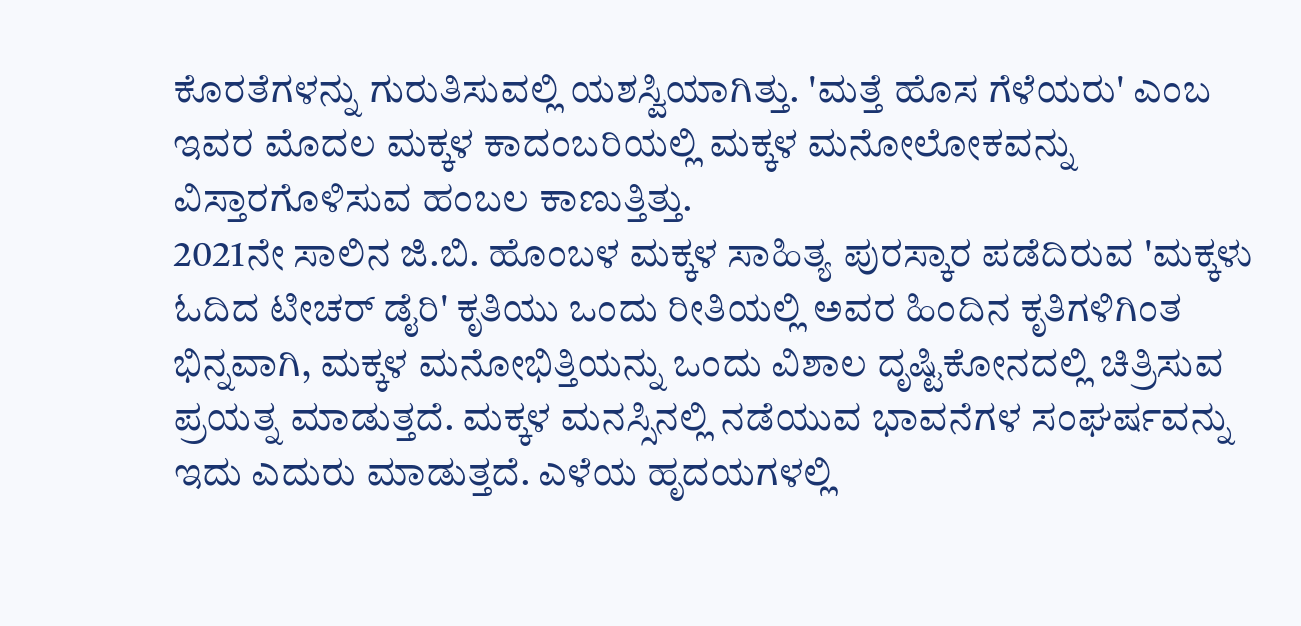ಕೊರತೆಗಳನ್ನು ಗುರುತಿಸುವಲ್ಲಿ ಯಶಸ್ವಿಯಾಗಿತ್ತು. 'ಮತ್ತೆ ಹೊಸ ಗೆಳೆಯರು' ಎಂಬ ಇವರ ಮೊದಲ ಮಕ್ಕಳ ಕಾದಂಬರಿಯಲ್ಲಿ ಮಕ್ಕಳ ಮನೋಲೋಕವನ್ನು ವಿಸ್ತಾರಗೊಳಿಸುವ ಹಂಬಲ ಕಾಣುತ್ತಿತ್ತು.
2021ನೇ ಸಾಲಿನ ಜಿ.ಬಿ. ಹೊಂಬಳ ಮಕ್ಕಳ ಸಾಹಿತ್ಯ ಪುರಸ್ಕಾರ ಪಡೆದಿರುವ 'ಮಕ್ಕಳು ಓದಿದ ಟೀಚರ್ ಡೈರಿ' ಕೃತಿಯು ಒಂದು ರೀತಿಯಲ್ಲಿ ಅವರ ಹಿಂದಿನ ಕೃತಿಗಳಿಗಿಂತ ಭಿನ್ನವಾಗಿ, ಮಕ್ಕಳ ಮನೋಭಿತ್ತಿಯನ್ನು ಒಂದು ವಿಶಾಲ ದೃಷ್ಟಿಕೋನದಲ್ಲಿ ಚಿತ್ರಿಸುವ ಪ್ರಯತ್ನ ಮಾಡುತ್ತದೆ. ಮಕ್ಕಳ ಮನಸ್ಸಿನಲ್ಲಿ ನಡೆಯುವ ಭಾವನೆಗಳ ಸಂಘರ್ಷವನ್ನು ಇದು ಎದುರು ಮಾಡುತ್ತದೆ. ಎಳೆಯ ಹೃದಯಗಳಲ್ಲಿ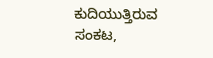ಕುದಿಯುತ್ತಿರುವ ಸಂಕಟ,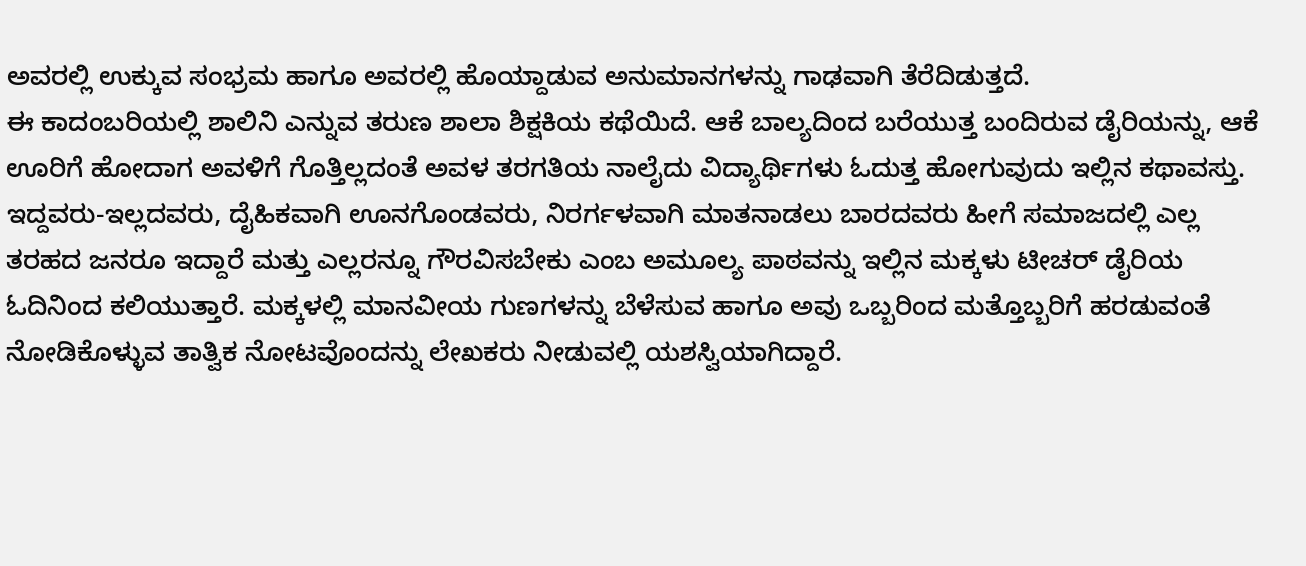ಅವರಲ್ಲಿ ಉಕ್ಕುವ ಸಂಭ್ರಮ ಹಾಗೂ ಅವರಲ್ಲಿ ಹೊಯ್ದಾಡುವ ಅನುಮಾನಗಳನ್ನು ಗಾಢವಾಗಿ ತೆರೆದಿಡುತ್ತದೆ.
ಈ ಕಾದಂಬರಿಯಲ್ಲಿ ಶಾಲಿನಿ ಎನ್ನುವ ತರುಣ ಶಾಲಾ ಶಿಕ್ಷಕಿಯ ಕಥೆಯಿದೆ. ಆಕೆ ಬಾಲ್ಯದಿಂದ ಬರೆಯುತ್ತ ಬಂದಿರುವ ಡೈರಿಯನ್ನು, ಆಕೆ ಊರಿಗೆ ಹೋದಾಗ ಅವಳಿಗೆ ಗೊತ್ತಿಲ್ಲದಂತೆ ಅವಳ ತರಗತಿಯ ನಾಲೈದು ವಿದ್ಯಾರ್ಥಿಗಳು ಓದುತ್ತ ಹೋಗುವುದು ಇಲ್ಲಿನ ಕಥಾವಸ್ತು. ಇದ್ದವರು-ಇಲ್ಲದವರು, ದೈಹಿಕವಾಗಿ ಊನಗೊಂಡವರು, ನಿರರ್ಗಳವಾಗಿ ಮಾತನಾಡಲು ಬಾರದವರು ಹೀಗೆ ಸಮಾಜದಲ್ಲಿ ಎಲ್ಲ ತರಹದ ಜನರೂ ಇದ್ದಾರೆ ಮತ್ತು ಎಲ್ಲರನ್ನೂ ಗೌರವಿಸಬೇಕು ಎಂಬ ಅಮೂಲ್ಯ ಪಾಠವನ್ನು ಇಲ್ಲಿನ ಮಕ್ಕಳು ಟೀಚರ್ ಡೈರಿಯ ಓದಿನಿಂದ ಕಲಿಯುತ್ತಾರೆ. ಮಕ್ಕಳಲ್ಲಿ ಮಾನವೀಯ ಗುಣಗಳನ್ನು ಬೆಳೆಸುವ ಹಾಗೂ ಅವು ಒಬ್ಬರಿಂದ ಮತ್ತೊಬ್ಬರಿಗೆ ಹರಡುವಂತೆ ನೋಡಿಕೊಳ್ಳುವ ತಾತ್ವಿಕ ನೋಟವೊಂದನ್ನು ಲೇಖಕರು ನೀಡುವಲ್ಲಿ ಯಶಸ್ವಿಯಾಗಿದ್ದಾರೆ.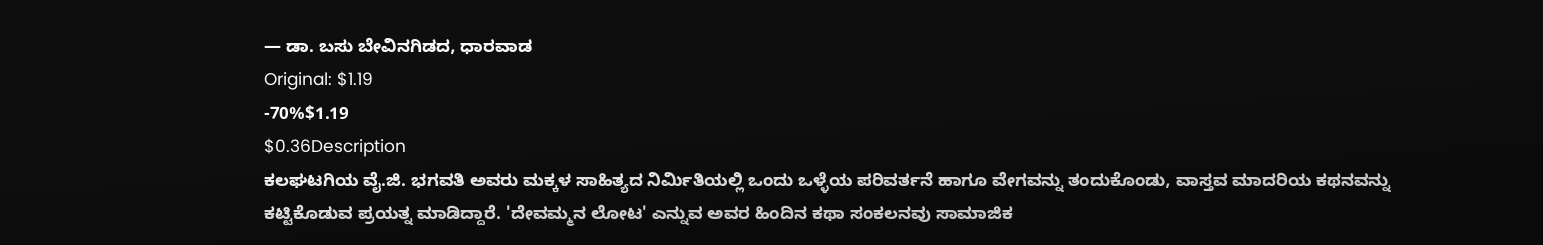— ಡಾ. ಬಸು ಬೇವಿನಗಿಡದ, ಧಾರವಾಡ
Original: $1.19
-70%$1.19
$0.36Description
ಕಲಘಟಗಿಯ ವೈ.ಜಿ. ಭಗವತಿ ಅವರು ಮಕ್ಕಳ ಸಾಹಿತ್ಯದ ನಿರ್ಮಿತಿಯಲ್ಲಿ ಒಂದು ಒಳ್ಳೆಯ ಪರಿವರ್ತನೆ ಹಾಗೂ ವೇಗವನ್ನು ತಂದುಕೊಂಡು, ವಾಸ್ತವ ಮಾದರಿಯ ಕಥನವನ್ನು ಕಟ್ಟಿಕೊಡುವ ಪ್ರಯತ್ನ ಮಾಡಿದ್ದಾರೆ. 'ದೇವಮ್ಮನ ಲೋಟ' ಎನ್ನುವ ಅವರ ಹಿಂದಿನ ಕಥಾ ಸಂಕಲನವು ಸಾಮಾಜಿಕ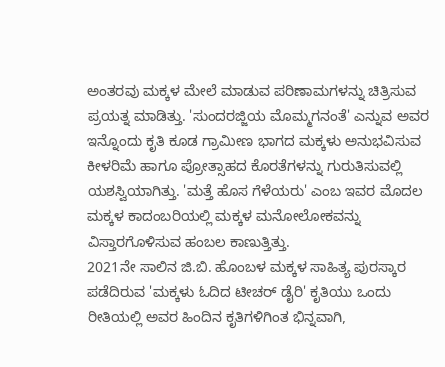ಅಂತರವು ಮಕ್ಕಳ ಮೇಲೆ ಮಾಡುವ ಪರಿಣಾಮಗಳನ್ನು ಚಿತ್ರಿಸುವ ಪ್ರಯತ್ನ ಮಾಡಿತ್ತು. 'ಸುಂದರಜ್ಜಿಯ ಮೊಮ್ಮಗನಂತೆ' ಎನ್ನುವ ಅವರ ಇನ್ನೊಂದು ಕೃತಿ ಕೂಡ ಗ್ರಾಮೀಣ ಭಾಗದ ಮಕ್ಕಳು ಅನುಭವಿಸುವ ಕೀಳರಿಮೆ ಹಾಗೂ ಪ್ರೋತ್ಸಾಹದ ಕೊರತೆಗಳನ್ನು ಗುರುತಿಸುವಲ್ಲಿ ಯಶಸ್ವಿಯಾಗಿತ್ತು. 'ಮತ್ತೆ ಹೊಸ ಗೆಳೆಯರು' ಎಂಬ ಇವರ ಮೊದಲ ಮಕ್ಕಳ ಕಾದಂಬರಿಯಲ್ಲಿ ಮಕ್ಕಳ ಮನೋಲೋಕವನ್ನು ವಿಸ್ತಾರಗೊಳಿಸುವ ಹಂಬಲ ಕಾಣುತ್ತಿತ್ತು.
2021ನೇ ಸಾಲಿನ ಜಿ.ಬಿ. ಹೊಂಬಳ ಮಕ್ಕಳ ಸಾಹಿತ್ಯ ಪುರಸ್ಕಾರ ಪಡೆದಿರುವ 'ಮಕ್ಕಳು ಓದಿದ ಟೀಚರ್ ಡೈರಿ' ಕೃತಿಯು ಒಂದು ರೀತಿಯಲ್ಲಿ ಅವರ ಹಿಂದಿನ ಕೃತಿಗಳಿಗಿಂತ ಭಿನ್ನವಾಗಿ,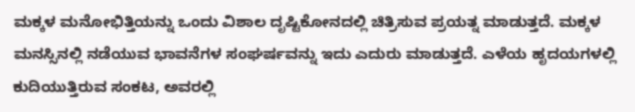ಮಕ್ಕಳ ಮನೋಭಿತ್ತಿಯನ್ನು ಒಂದು ವಿಶಾಲ ದೃಷ್ಟಿಕೋನದಲ್ಲಿ ಚಿತ್ರಿಸುವ ಪ್ರಯತ್ನ ಮಾಡುತ್ತದೆ. ಮಕ್ಕಳ ಮನಸ್ಸಿನಲ್ಲಿ ನಡೆಯುವ ಭಾವನೆಗಳ ಸಂಘರ್ಷವನ್ನು ಇದು ಎದುರು ಮಾಡುತ್ತದೆ. ಎಳೆಯ ಹೃದಯಗಳಲ್ಲಿ ಕುದಿಯುತ್ತಿರುವ ಸಂಕಟ, ಅವರಲ್ಲಿ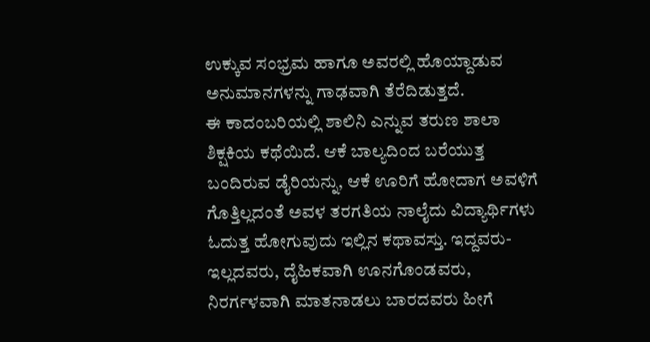ಉಕ್ಕುವ ಸಂಭ್ರಮ ಹಾಗೂ ಅವರಲ್ಲಿ ಹೊಯ್ದಾಡುವ ಅನುಮಾನಗಳನ್ನು ಗಾಢವಾಗಿ ತೆರೆದಿಡುತ್ತದೆ.
ಈ ಕಾದಂಬರಿಯಲ್ಲಿ ಶಾಲಿನಿ ಎನ್ನುವ ತರುಣ ಶಾಲಾ ಶಿಕ್ಷಕಿಯ ಕಥೆಯಿದೆ. ಆಕೆ ಬಾಲ್ಯದಿಂದ ಬರೆಯುತ್ತ ಬಂದಿರುವ ಡೈರಿಯನ್ನು, ಆಕೆ ಊರಿಗೆ ಹೋದಾಗ ಅವಳಿಗೆ ಗೊತ್ತಿಲ್ಲದಂತೆ ಅವಳ ತರಗತಿಯ ನಾಲೈದು ವಿದ್ಯಾರ್ಥಿಗಳು ಓದುತ್ತ ಹೋಗುವುದು ಇಲ್ಲಿನ ಕಥಾವಸ್ತು. ಇದ್ದವರು-ಇಲ್ಲದವರು, ದೈಹಿಕವಾಗಿ ಊನಗೊಂಡವರು, ನಿರರ್ಗಳವಾಗಿ ಮಾತನಾಡಲು ಬಾರದವರು ಹೀಗೆ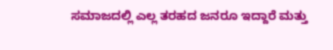ಸಮಾಜದಲ್ಲಿ ಎಲ್ಲ ತರಹದ ಜನರೂ ಇದ್ದಾರೆ ಮತ್ತು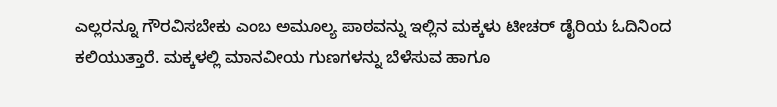ಎಲ್ಲರನ್ನೂ ಗೌರವಿಸಬೇಕು ಎಂಬ ಅಮೂಲ್ಯ ಪಾಠವನ್ನು ಇಲ್ಲಿನ ಮಕ್ಕಳು ಟೀಚರ್ ಡೈರಿಯ ಓದಿನಿಂದ ಕಲಿಯುತ್ತಾರೆ. ಮಕ್ಕಳಲ್ಲಿ ಮಾನವೀಯ ಗುಣಗಳನ್ನು ಬೆಳೆಸುವ ಹಾಗೂ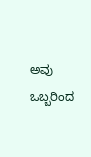ಅವು ಒಬ್ಬರಿಂದ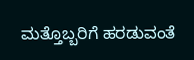ಮತ್ತೊಬ್ಬರಿಗೆ ಹರಡುವಂತೆ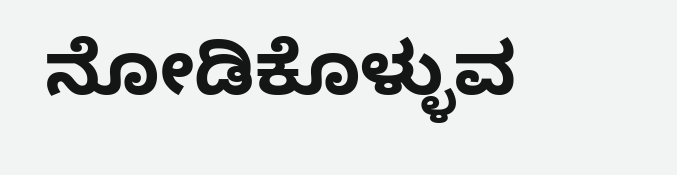ನೋಡಿಕೊಳ್ಳುವ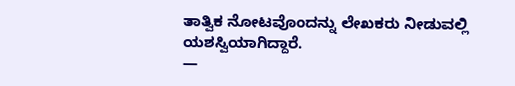ತಾತ್ವಿಕ ನೋಟವೊಂದನ್ನು ಲೇಖಕರು ನೀಡುವಲ್ಲಿ ಯಶಸ್ವಿಯಾಗಿದ್ದಾರೆ.
—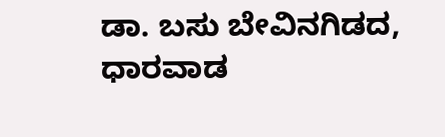ಡಾ. ಬಸು ಬೇವಿನಗಿಡದ, ಧಾರವಾಡ